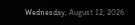Wednesday, August 12, 2026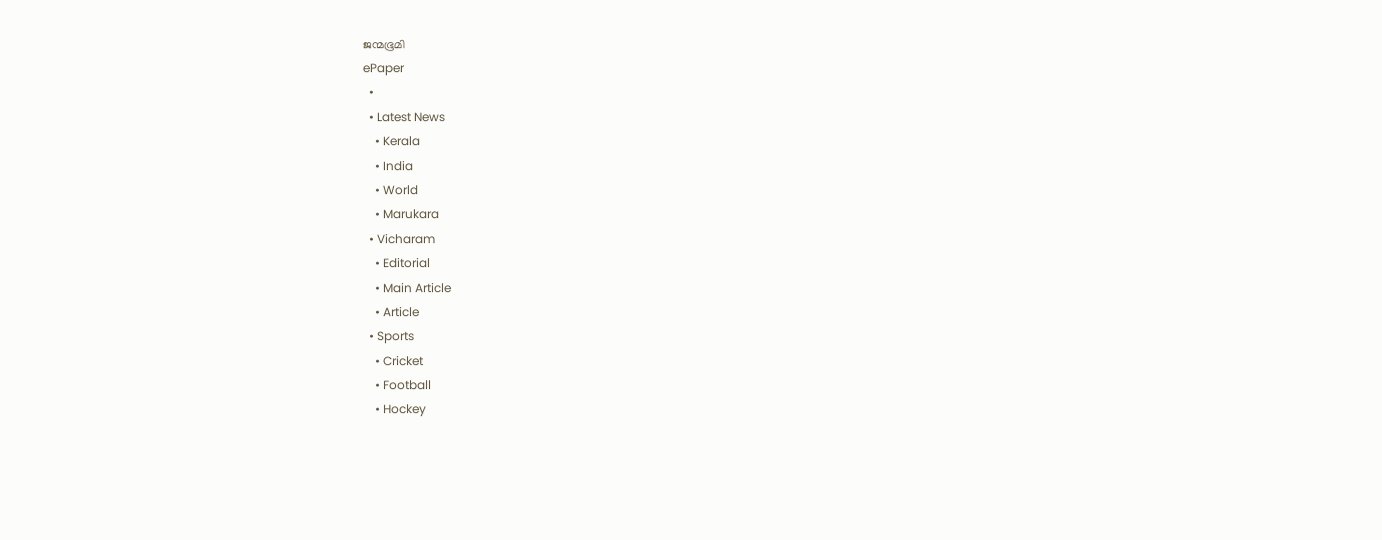ജന്മഭൂമി
ePaper
  •
  • Latest News
    • Kerala
    • India
    • World
    • Marukara
  • Vicharam
    • Editorial
    • Main Article
    • Article
  • Sports
    • Cricket
    • Football
    • Hockey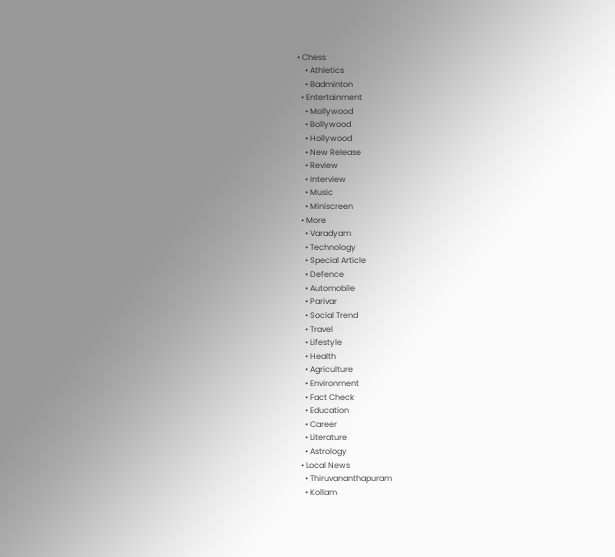• Chess
    • Athletics
    • Badminton
  • Entertainment
    • Mollywood
    • Bollywood
    • Hollywood
    • New Release
    • Review
    • Interview
    • Music
    • Miniscreen
  • More
    • Varadyam
    • Technology
    • Special Article
    • Defence
    • Automobile
    • Parivar
    • Social Trend
    • Travel
    • Lifestyle
    • Health
    • Agriculture
    • Environment
    • Fact Check
    • Education
    • Career
    • Literature
    • Astrology
  • Local News
    • Thiruvananthapuram
    • Kollam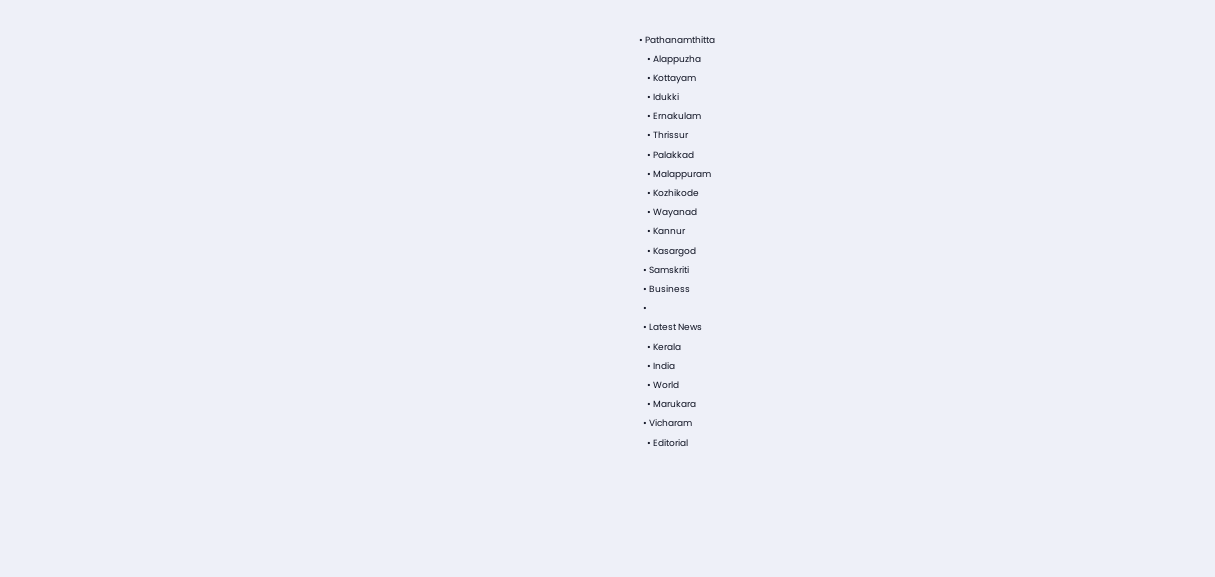• Pathanamthitta
    • Alappuzha
    • Kottayam
    • Idukki
    • Ernakulam
    • Thrissur
    • Palakkad
    • Malappuram
    • Kozhikode
    • Wayanad
    • Kannur
    • Kasargod
  • Samskriti
  • Business
  •
  • Latest News
    • Kerala
    • India
    • World
    • Marukara
  • Vicharam
    • Editorial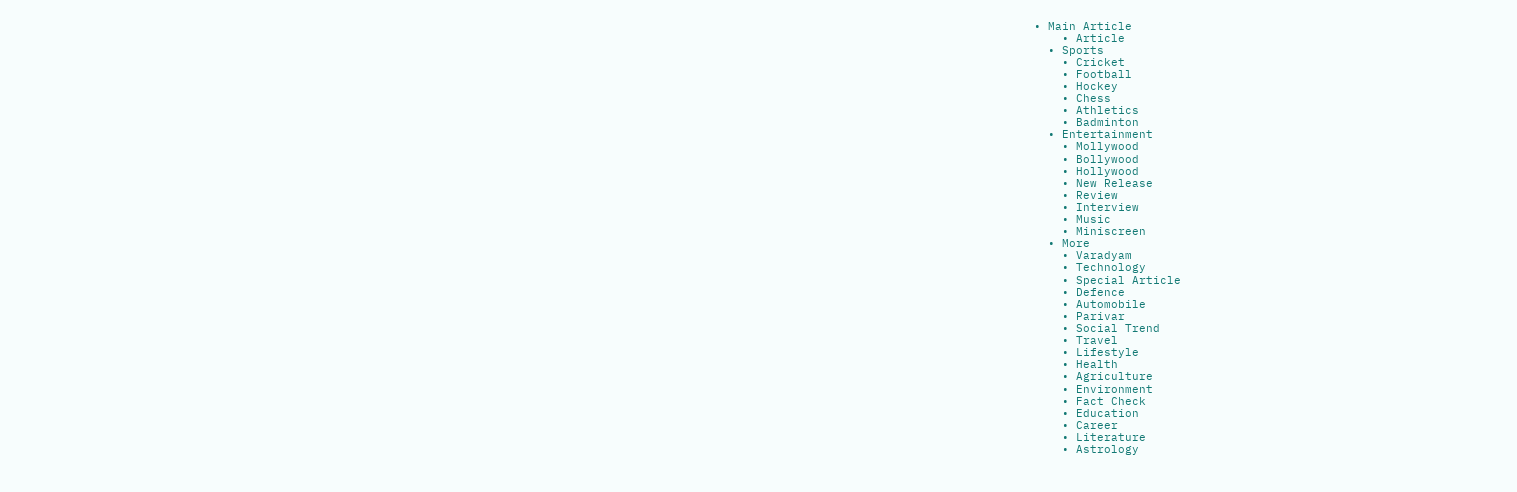• Main Article
    • Article
  • Sports
    • Cricket
    • Football
    • Hockey
    • Chess
    • Athletics
    • Badminton
  • Entertainment
    • Mollywood
    • Bollywood
    • Hollywood
    • New Release
    • Review
    • Interview
    • Music
    • Miniscreen
  • More
    • Varadyam
    • Technology
    • Special Article
    • Defence
    • Automobile
    • Parivar
    • Social Trend
    • Travel
    • Lifestyle
    • Health
    • Agriculture
    • Environment
    • Fact Check
    • Education
    • Career
    • Literature
    • Astrology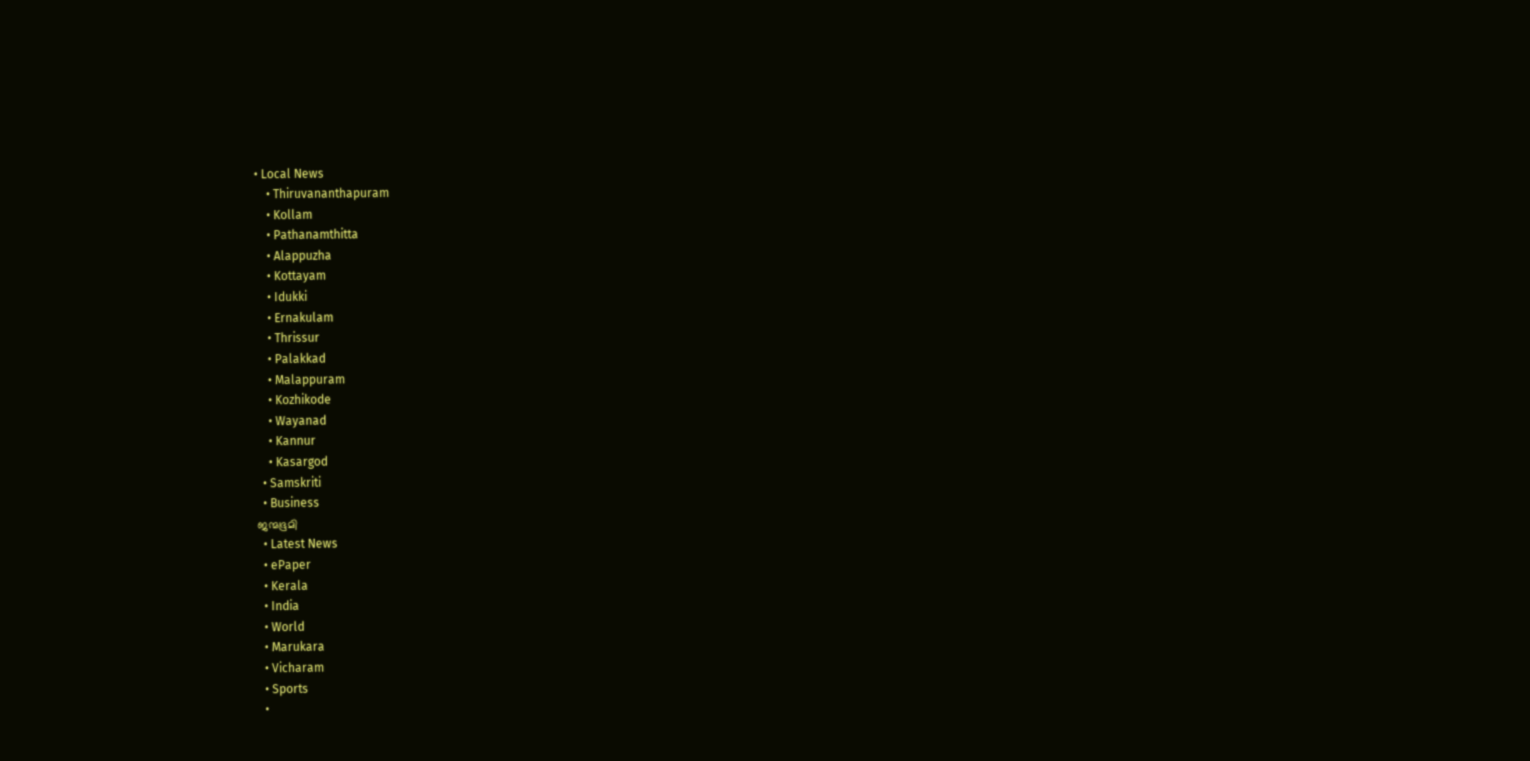• Local News
    • Thiruvananthapuram
    • Kollam
    • Pathanamthitta
    • Alappuzha
    • Kottayam
    • Idukki
    • Ernakulam
    • Thrissur
    • Palakkad
    • Malappuram
    • Kozhikode
    • Wayanad
    • Kannur
    • Kasargod
  • Samskriti
  • Business
ജന്മഭൂമി
  • Latest News
  • ePaper
  • Kerala
  • India
  • World
  • Marukara
  • Vicharam
  • Sports
  •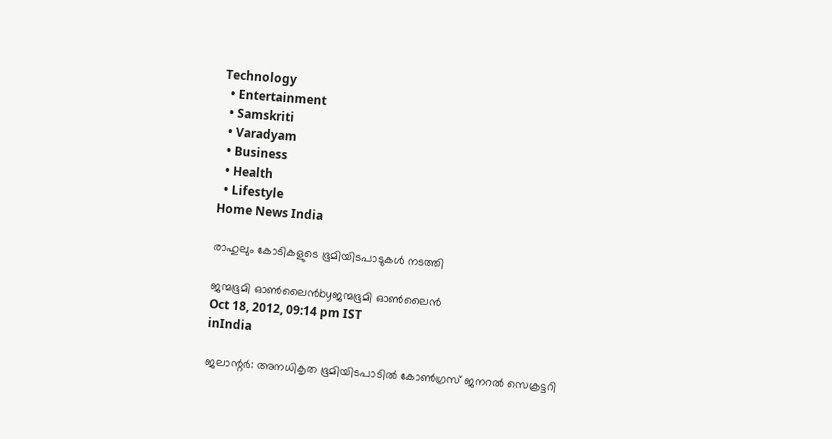Technology
  • Entertainment
  • Samskriti
  • Varadyam
  • Business
  • Health
  • Lifestyle
Home News India

രാഹുലും കോടികളുടെ ഭൂമിയിടപാടുകള്‍ നടത്തി

ജന്മഭൂമി ഓണ്‍ലൈന്‍byജന്മഭൂമി ഓണ്‍ലൈന്‍
Oct 18, 2012, 09:14 pm IST
inIndia

ജലാന്റര്‍: അനധികൃത ഭൂമിയിടപാടില്‍ കോണ്‍ഗ്രസ്‌ ജനറല്‍ സെക്രട്ടറി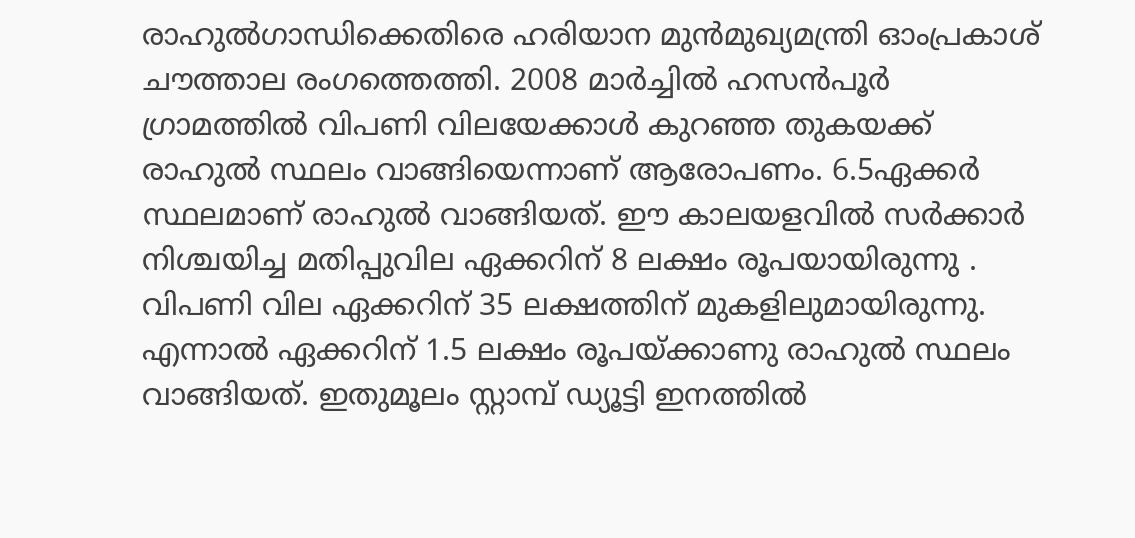രാഹുല്‍ഗാന്ധിക്കെതിരെ ഹരിയാന മുന്‍മുഖ്യമന്ത്രി ഓംപ്രകാശ്‌ ചൗത്താല രംഗത്തെത്തി. 2008 മാര്‍ച്ചില്‍ ഹസന്‍പൂര്‍ ഗ്രാമത്തില്‍ വിപണി വിലയേക്കാള്‍ കുറഞ്ഞ തുകയക്ക്‌ രാഹുല്‍ സ്ഥലം വാങ്ങിയെന്നാണ്‌ ആരോപണം. 6.5ഏക്കര്‍ സ്ഥലമാണ്‌ രാഹുല്‍ വാങ്ങിയത്‌. ഈ കാലയളവില്‍ സര്‍ക്കാര്‍ നിശ്ചയിച്ച മതിപ്പുവില ഏക്കറിന്‌ 8 ലക്ഷം രൂപയായിരുന്നു . വിപണി വില ഏക്കറിന്‌ 35 ലക്ഷത്തിന്‌ മുകളിലുമായിരുന്നു. എന്നാല്‍ ഏക്കറിന്‌ 1.5 ലക്ഷം രൂപയ്‌ക്കാണു രാഹുല്‍ സ്ഥലം വാങ്ങിയത്‌. ഇതുമൂലം സ്റ്റാമ്പ്‌ ഡ്യൂട്ടി ഇനത്തില്‍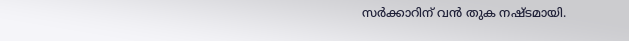സര്‍ക്കാറിന്‌ വന്‍ തുക നഷ്ടമായി.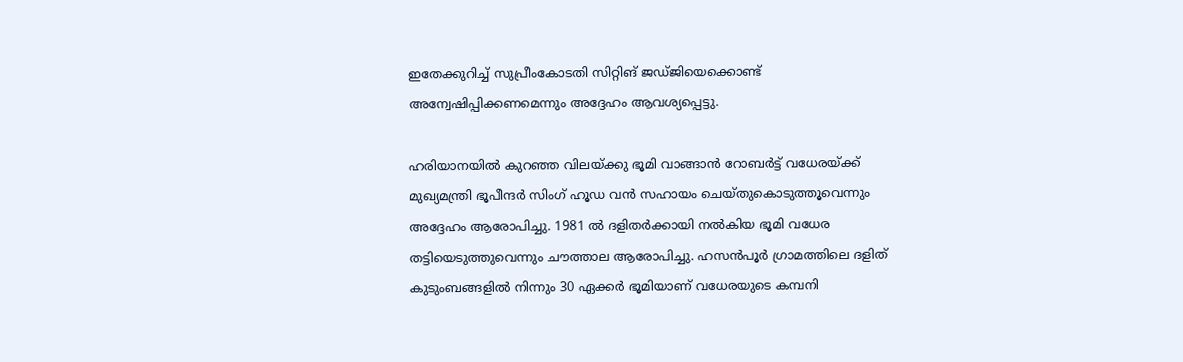ഇതേക്കുറിച്ച്‌ സുപ്രീംകോടതി സിറ്റിങ്‌ ജഡ്ജിയെക്കൊണ്ട്‌ അന്വേഷിപ്പിക്കണമെന്നും അദ്ദേഹം ആവശ്യപ്പെട്ടു.

ഹരിയാനയില്‍ കുറഞ്ഞ വിലയ്‌ക്കു ഭൂമി വാങ്ങാന്‍ റോബര്‍ട്ട്‌ വധേരയ്‌ക്ക്‌ മുഖ്യമന്ത്രി ഭൂപീന്ദര്‍ സിംഗ്‌ ഹൂഡ വന്‍ സഹായം ചെയ്തുകൊടുത്തൂവെന്നും അദ്ദേഹം ആരോപിച്ചു. 1981 ല്‍ ദളിതര്‍ക്കായി നല്‍കിയ ഭൂമി വധേര തട്ടിയെടുത്തുവെന്നും ചൗത്താല ആരോപിച്ചു. ഹസന്‍പൂര്‍ ഗ്രാമത്തിലെ ദളിത്‌ കുടുംബങ്ങളില്‍ നിന്നും 30 ഏക്കര്‍ ഭൂമിയാണ്‌ വധേരയുടെ കമ്പനി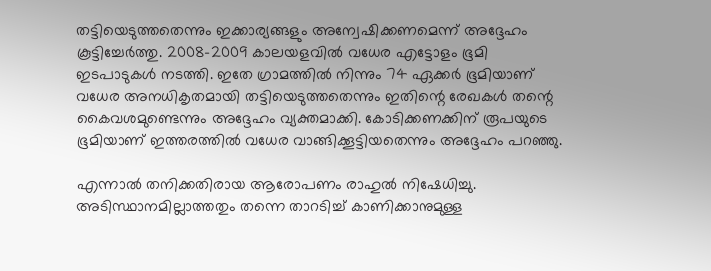തട്ടിയെടുത്തതെന്നും ഇക്കാര്യങ്ങളും അന്വേഷിക്കണമെന്ന്‌ അദ്ദേഹം കൂട്ടിച്ചേര്‍ത്തു. 2008-2009 കാലയളവില്‍ വധേര എട്ടോളം ഭൂമി ഇടപാടുകള്‍ നടത്തി. ഇതേ ഗ്രാമത്തില്‍ നിന്നും 74 ഏക്കര്‍ ഭൂമിയാണ്‌ വധേര അനധികൃതമായി തട്ടിയെടുത്തതെന്നും ഇതിന്റെ രേഖകള്‍ തന്റെ കൈവശമുണ്ടെന്നും അദ്ദേഹം വ്യക്തമാക്കി. കോടിക്കണക്കിന്‌ രൂപയുടെ ഭൂമിയാണ്‌ ഇത്തരത്തില്‍ വധേര വാങ്ങിക്കൂട്ടിയതെന്നും അദ്ദേഹം പറഞ്ഞു.

എന്നാല്‍ തനിക്കതിരായ ആരോപണം രാഹുല്‍ നിഷേധിച്ചു. അടിസ്ഥാനമില്ലാത്തതും തന്നെ താറടിച്ച്‌ കാണിക്കാനുമുള്ള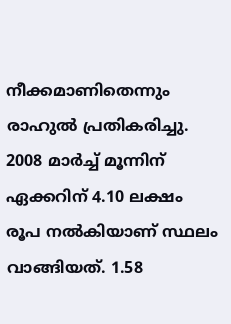നീക്കമാണിതെന്നും രാഹുല്‍ പ്രതികരിച്ചു. 2008 മാര്‍ച്ച്‌ മൂന്നിന്‌ ഏക്കറിന്‌ 4.10 ലക്ഷം രൂപ നല്‍കിയാണ്‌ സ്ഥലം വാങ്ങിയത്‌. 1.58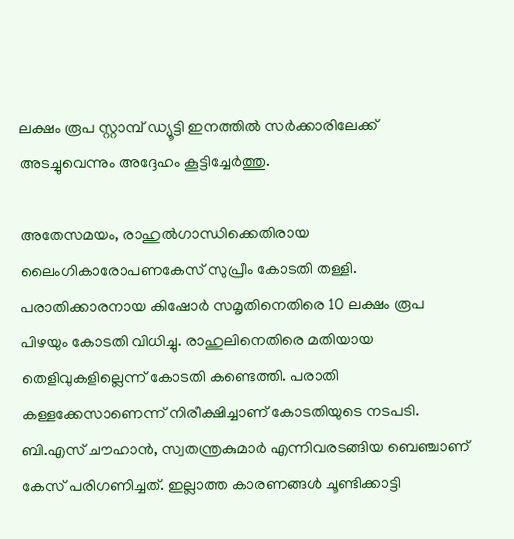ലക്ഷം രൂപ സ്റ്റാമ്പ്‌ ഡ്യൂട്ടി ഇനത്തില്‍ സര്‍ക്കാരിലേക്ക്‌ അടച്ചുവെന്നും അദ്ദേഹം കൂട്ടിച്ചേര്‍ത്തു.

അതേസമയം, രാഹുല്‍ഗാന്ധിക്കെതിരായ ലൈംഗികാരോപണകേസ്‌ സുപ്രീം കോടതി തള്ളി. പരാതിക്കാരനായ കിഷോര്‍ സമൃതിനെതിരെ 10 ലക്ഷം രൂപ പിഴയും കോടതി വിധിച്ചു. രാഹുലിനെതിരെ മതിയായ തെളിവുകളില്ലെന്ന്‌ കോടതി കണ്ടെത്തി. പരാതി കള്ളക്കേസാണെന്ന്‌ നിരീക്ഷിച്ചാണ്‌ കോടതിയുടെ നടപടി. ബി.എസ്‌ ചൗഹാന്‍, സ്വതന്ത്രകുമാര്‍ എന്നിവരടങ്ങിയ ബെഞ്ചാണ്‌ കേസ്‌ പരിഗണിച്ചത്‌. ഇല്ലാത്ത കാരണങ്ങള്‍ ചൂണ്ടിക്കാട്ടി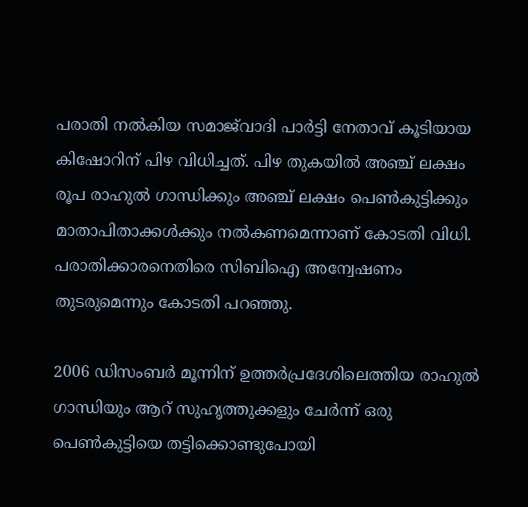പരാതി നല്‍കിയ സമാജ്‌വാദി പാര്‍ട്ടി നേതാവ്‌ കൂടിയായ കിഷോറിന്‌ പിഴ വിധിച്ചത്‌. പിഴ തുകയില്‍ അഞ്ച്‌ ലക്ഷം രൂപ രാഹുല്‍ ഗാന്ധിക്കും അഞ്ച്‌ ലക്ഷം പെണ്‍കുട്ടിക്കും മാതാപിതാക്കള്‍ക്കും നല്‍കണമെന്നാണ്‌ കോടതി വിധി. പരാതിക്കാരനെതിരെ സിബിഐ അന്വേഷണം തുടരുമെന്നും കോടതി പറഞ്ഞു.

2006 ഡിസംബര്‍ മൂന്നിന്‌ ഉത്തര്‍പ്രദേശിലെത്തിയ രാഹുല്‍ ഗാന്ധിയും ആറ്‌ സുഹൃത്തുക്കളും ചേര്‍ന്ന്‌ ഒരു പെണ്‍കുട്ടിയെ തട്ടിക്കൊണ്ടുപോയി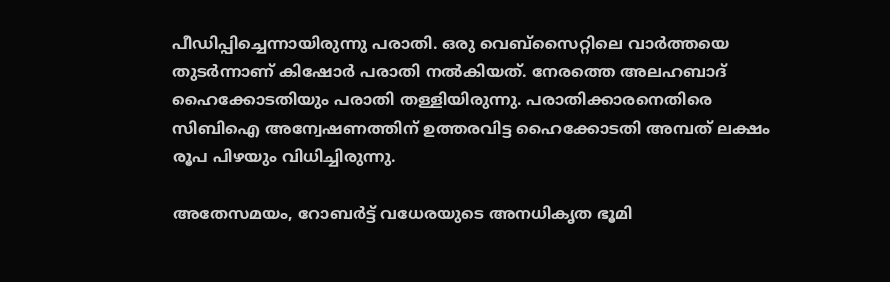പീഡിപ്പിച്ചെന്നായിരുന്നു പരാതി. ഒരു വെബ്സൈറ്റിലെ വാര്‍ത്തയെ തുടര്‍ന്നാണ്‌ കിഷോര്‍ പരാതി നല്‍കിയത്‌. നേരത്തെ അലഹബാദ്‌ ഹൈക്കോടതിയും പരാതി തള്ളിയിരുന്നു. പരാതിക്കാരനെതിരെ സിബിഐ അന്വേഷണത്തിന്‌ ഉത്തരവിട്ട ഹൈക്കോടതി അമ്പത്‌ ലക്ഷം രൂപ പിഴയും വിധിച്ചിരുന്നു.

അതേസമയം, റോബര്‍ട്ട്‌ വധേരയുടെ അനധികൃത ഭൂമി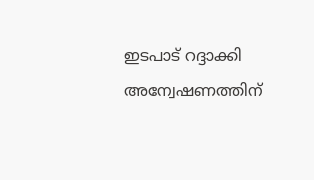ഇടപാട്‌ റദ്ദാക്കി അന്വേഷണത്തിന്‌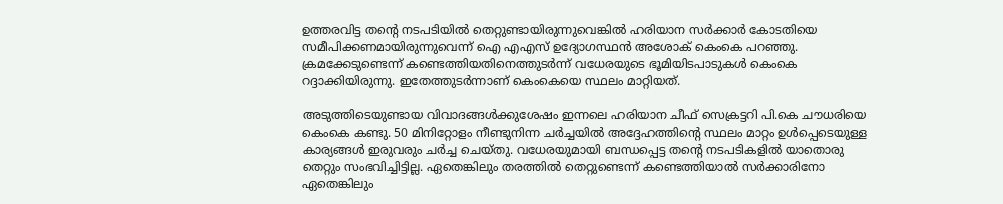ഉത്തരവിട്ട തന്റെ നടപടിയില്‍ തെറ്റുണ്ടായിരുന്നുവെങ്കില്‍ ഹരിയാന സര്‍ക്കാര്‍ കോടതിയെ സമീപിക്കണമായിരുന്നുവെന്ന്‌ ഐ എഎസ്‌ ഉദ്യോഗസ്ഥന്‍ അശോക്‌ കെംകെ പറഞ്ഞു. ക്രമക്കേടുണ്ടെന്ന്‌ കണ്ടെത്തിയതിനെത്തുടര്‍ന്ന്‌ വധേരയുടെ ഭൂമിയിടപാടുകള്‍ കെംകെ റദ്ദാക്കിയിരുന്നു. ഇതേത്തുടര്‍ന്നാണ്‌ കെംകെയെ സ്ഥലം മാറ്റിയത്‌.

അടുത്തിടെയുണ്ടായ വിവാദങ്ങള്‍ക്കുശേഷം ഇന്നലെ ഹരിയാന ചീഫ്‌ സെക്രട്ടറി പി.കെ ചൗധരിയെ കെംകെ കണ്ടു. 50 മിനിറ്റോളം നീണ്ടുനിന്ന ചര്‍ച്ചയില്‍ അദ്ദേഹത്തിന്റെ സ്ഥലം മാറ്റം ഉള്‍പ്പെടെയുള്ള കാര്യങ്ങള്‍ ഇരുവരും ചര്‍ച്ച ചെയ്തു. വധേരയുമായി ബന്ധപ്പെട്ട തന്റെ നടപടികളില്‍ യാതൊരു തെറ്റും സംഭവിച്ചിട്ടില്ല. ഏതെങ്കിലും തരത്തില്‍ തെറ്റുണ്ടെന്ന്‌ കണ്ടെത്തിയാല്‍ സര്‍ക്കാരിനോ ഏതെങ്കിലും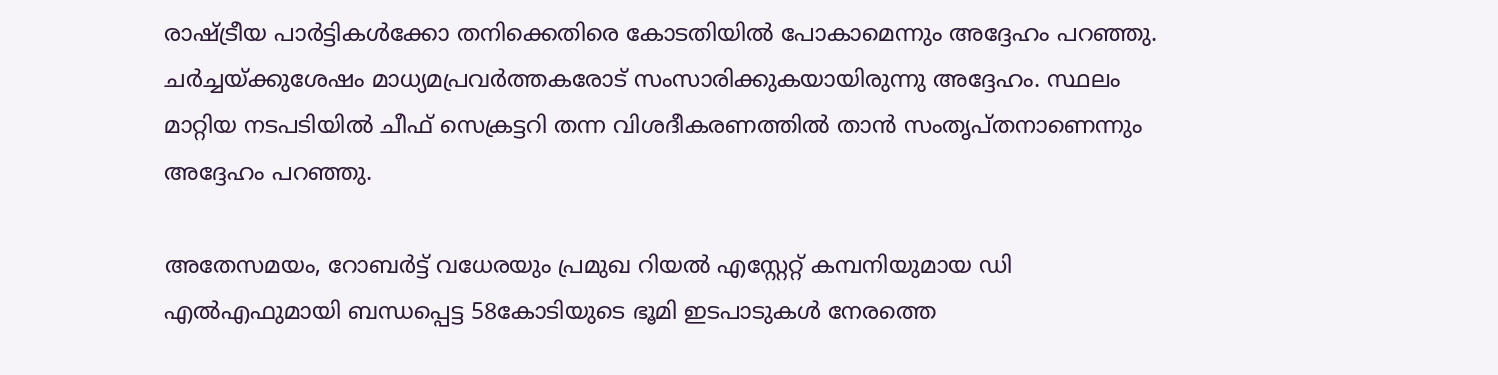രാഷ്‌ട്രീയ പാര്‍ട്ടികള്‍ക്കോ തനിക്കെതിരെ കോടതിയില്‍ പോകാമെന്നും അദ്ദേഹം പറഞ്ഞു. ചര്‍ച്ചയ്‌ക്കുശേഷം മാധ്യമപ്രവര്‍ത്തകരോട്‌ സംസാരിക്കുകയായിരുന്നു അദ്ദേഹം. സ്ഥലം മാറ്റിയ നടപടിയില്‍ ചീഫ്‌ സെക്രട്ടറി തന്ന വിശദീകരണത്തില്‍ താന്‍ സംതൃപ്തനാണെന്നും അദ്ദേഹം പറഞ്ഞു.

അതേസമയം, റോബര്‍ട്ട്‌ വധേരയും പ്രമുഖ റിയല്‍ എസ്റ്റേറ്റ്‌ കമ്പനിയുമായ ഡി എല്‍എഫുമായി ബന്ധപ്പെട്ട 58കോടിയുടെ ഭൂമി ഇടപാടുകള്‍ നേരത്തെ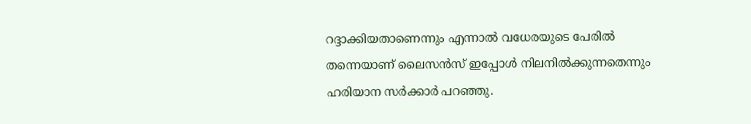റദ്ദാക്കിയതാണെന്നും എന്നാല്‍ വധേരയുടെ പേരില്‍ തന്നെയാണ്‌ ലൈസന്‍സ്‌ ഇപ്പോള്‍ നിലനില്‍ക്കുന്നതെന്നും ഹരിയാന സര്‍ക്കാര്‍ പറഞ്ഞു.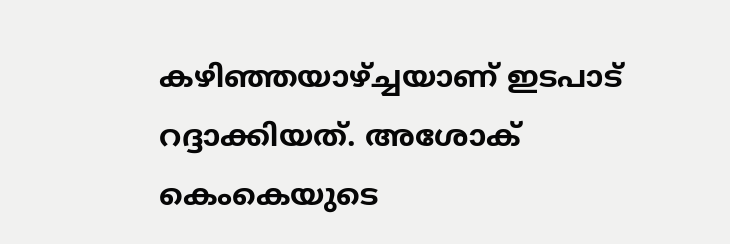കഴിഞ്ഞയാഴ്‌ച്ചയാണ്‌ ഇടപാട്‌ റദ്ദാക്കിയത്‌. അശോക്‌ കെംകെയുടെ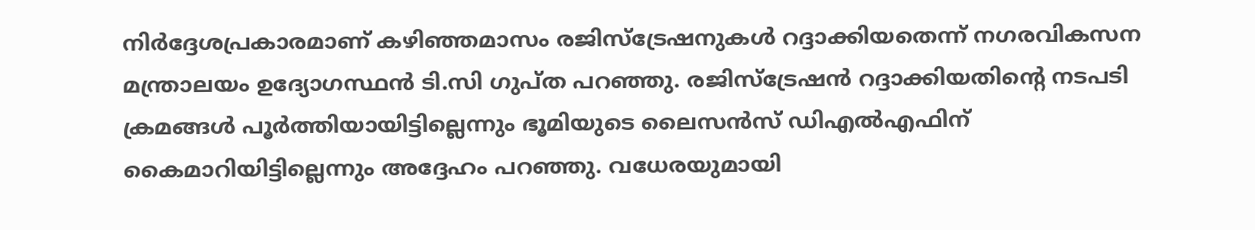നിര്‍ദ്ദേശപ്രകാരമാണ്‌ കഴിഞ്ഞമാസം രജിസ്ട്രേഷനുകള്‍ റദ്ദാക്കിയതെന്ന്‌ നഗരവികസന മന്ത്രാലയം ഉദ്യോഗസ്ഥന്‍ ടി.സി ഗുപ്ത പറഞ്ഞു. രജിസ്ട്രേഷന്‍ റദ്ദാക്കിയതിന്റെ നടപടി ക്രമങ്ങള്‍ പൂര്‍ത്തിയായിട്ടില്ലെന്നും ഭൂമിയുടെ ലൈസന്‍സ്‌ ഡിഎല്‍എഫിന്‌ കൈമാറിയിട്ടില്ലെന്നും അദ്ദേഹം പറഞ്ഞു. വധേരയുമായി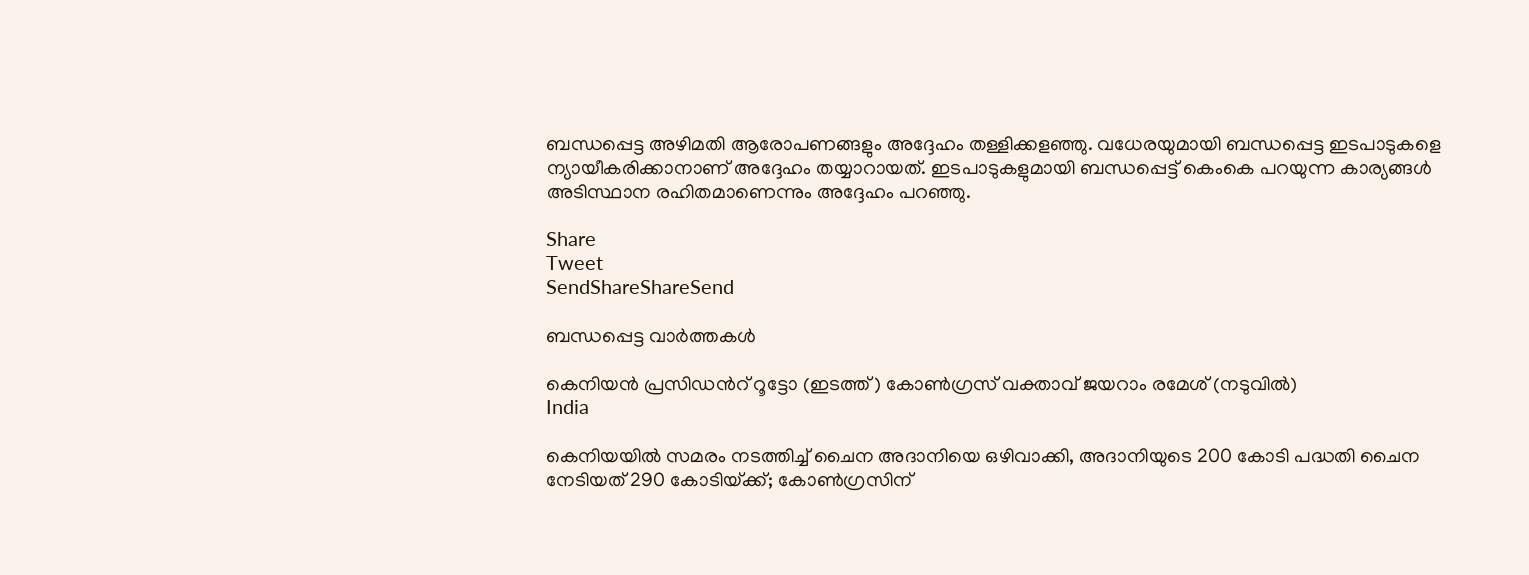ബന്ധപ്പെട്ട അഴിമതി ആരോപണങ്ങളും അദ്ദേഹം തള്ളിക്കളഞ്ഞു. വധേരയുമായി ബന്ധപ്പെട്ട ഇടപാടുകളെ ന്യായീകരിക്കാനാണ്‌ അദ്ദേഹം തയ്യാറായത്‌. ഇടപാടുകളുമായി ബന്ധപ്പെട്ട്‌ കെംകെ പറയുന്ന കാര്യങ്ങള്‍ അടിസ്ഥാന രഹിതമാണെന്നും അദ്ദേഹം പറഞ്ഞു.

Share
Tweet
SendShareShareSend

ബന്ധപ്പെട്ട വാര്‍ത്തകള്‍

കെനിയന്‍ പ്രസിഡന്‍റ് റൂട്ടോ (ഇടത്ത്) കോണ്‍ഗ്രസ് വക്താവ് ജയറാം രമേശ് (നടുവില്‍)
India

കെനിയയില്‍ സമരം നടത്തിച്ച് ചൈന അദാനിയെ ഒഴിവാക്കി, അദാനിയുടെ 200 കോടി പദ്ധതി ചൈന നേടിയത് 290 കോടിയ്‌ക്ക്; കോണ്‍ഗ്രസിന്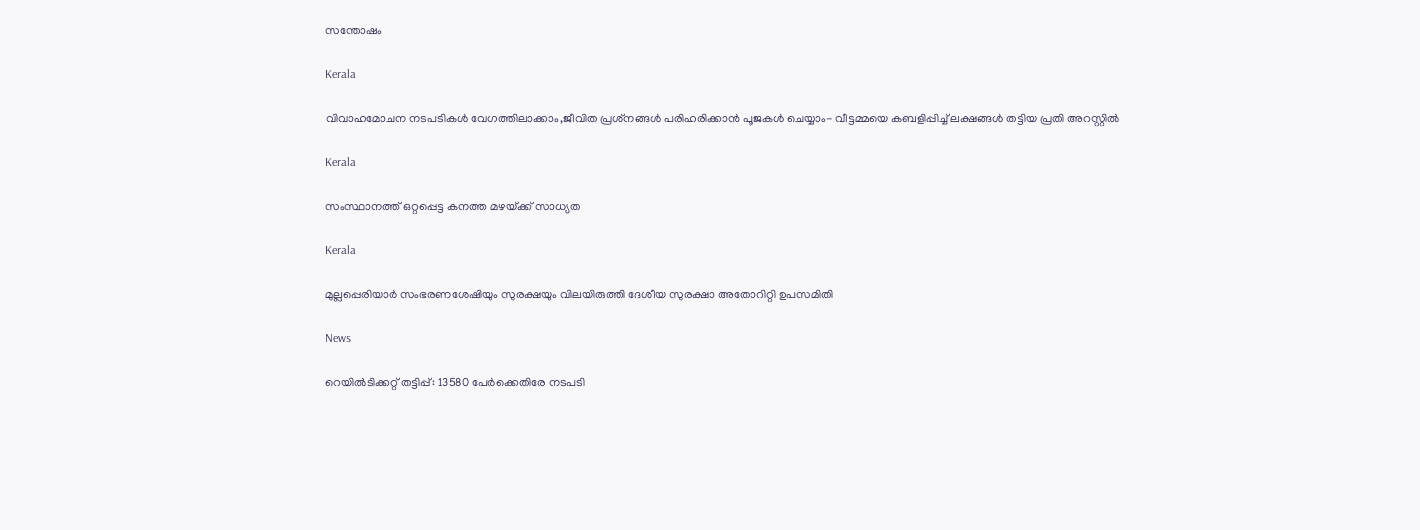സന്തോഷം

Kerala

വിവാഹമോചന നടപടികള്‍ വേഗത്തിലാക്കാം,ജീവിത പ്രശ്‌നങ്ങള്‍ പരിഹരിക്കാന്‍ പൂജകള്‍ ചെയ്യാം- വീട്ടമ്മയെ കബളിപ്പിച്ച് ലക്ഷങ്ങള്‍ തട്ടിയ പ്രതി അറസ്റ്റില്‍

Kerala

സംസ്ഥാനത്ത് ഒറ്റപ്പെട്ട കനത്ത മഴയ്‌ക്ക് സാധ്യത

Kerala

മുല്ലപ്പെരിയാര്‍ സംഭരണശേഷിയും സുരക്ഷയും വിലയിരുത്തി ദേശീയ സുരക്ഷാ അതോറിറ്റി ഉപസമിതി

News

റെയിൽടിക്കറ്റ് തട്ടിപ്പ്: 13580 പേർക്കെതിരേ നടപടി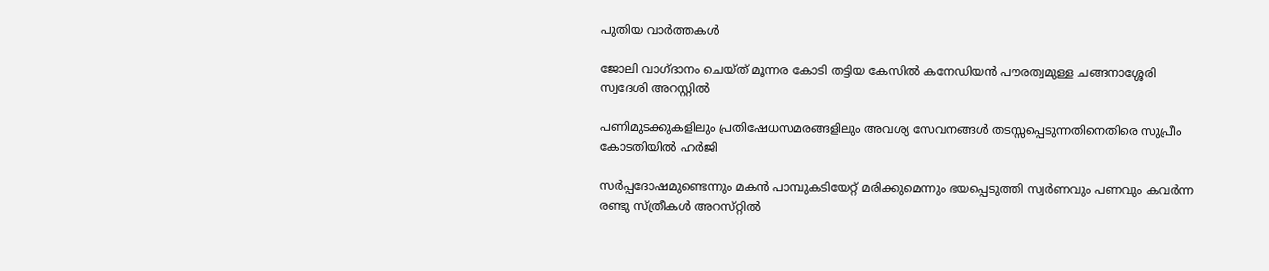പുതിയ വാര്‍ത്തകള്‍

ജോലി വാഗ്ദാനം ചെയ്ത് മൂന്നര കോടി തട്ടിയ കേസില്‍ കനേഡിയന്‍ പൗരത്വമുള്ള ചങ്ങനാശ്ശേരി സ്വദേശി അറസ്റ്റില്‍

പണിമുടക്കുകളിലും പ്രതിഷേധസമരങ്ങളിലും അവശ്യ സേവനങ്ങള്‍ തടസ്സപ്പെടുന്നതിനെതിരെ സുപ്രീം കോടതിയില്‍ ഹര്‍ജി

സര്‍പ്പദോഷമുണ്ടെന്നും മകന്‍ പാമ്പുകടിയേറ്റ് മരിക്കുമെന്നും ഭയപ്പെടുത്തി സ്വര്‍ണവും പണവും കവർന്ന രണ്ടു സ്ത്രീകള്‍ അറസ്‌റ്റിൽ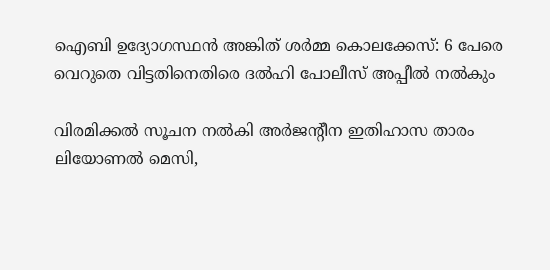ഐബി ഉദ്യോഗസ്ഥന്‍ അങ്കിത് ശര്‍മ്മ കൊലക്കേസ്: 6 പേരെ വെറുതെ വിട്ടതിനെതിരെ ദല്‍ഹി പോലീസ് അപ്പീല്‍ നല്‍കും

വിരമിക്കല്‍ സൂചന നല്‍കി അര്‍ജന്റീന ഇതിഹാസ താരം ലിയോണല്‍ മെസി,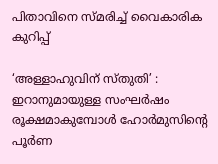പിതാവിനെ സ്മരിച്ച് വൈകാരിക കുറിപ്പ്

‘അള്ളാഹുവിന് സ്തുതി’ : ഇറാനുമായുള്ള സംഘർഷം രൂക്ഷമാകുമ്പോൾ ഹോർമുസിന്റെ പൂർണ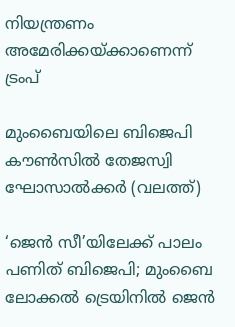നിയന്ത്രണം അമേരിക്കയ്‌ക്കാണെന്ന് ട്രംപ്

മുംബൈയിലെ ബിജെപി കൗണ്‍സില്‍ തേജസ്വി ഘോസാല്‍ക്കര്‍ (വലത്ത്)

‘ജെന്‍ സീ’യിലേക്ക് പാലം പണിത് ബിജെപി; മുംബൈ ലോക്കല്‍ ട്രെയിനില്‍ ജെൻ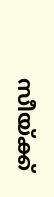സീയ്‌ക്ക്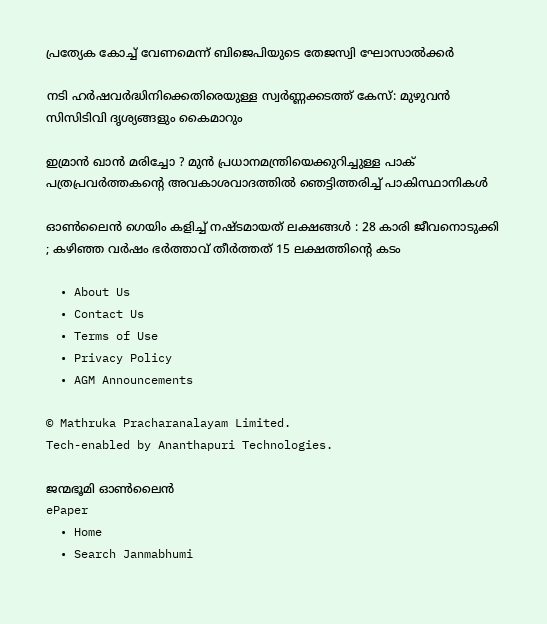പ്രത്യേക കോച്ച്‌ വേണമെന്ന് ബിജെപിയുടെ തേജസ്വി ഘോസാല്‍ക്കര്‍

നടി ഹര്‍ഷവര്‍ദ്ധിനിക്കെതിരെയുള്ള സ്വര്‍ണ്ണക്കടത്ത് കേസ്: മുഴുവന്‍ സിസിടിവി ദൃശ്യങ്ങളും കൈമാറും

ഇമ്രാൻ ഖാൻ മരിച്ചോ ? മുൻ പ്രധാനമന്ത്രിയെക്കുറിച്ചുള്ള പാക് പത്രപ്രവർത്തകന്റെ അവകാശവാദത്തിൽ ഞെട്ടിത്തരിച്ച് പാകിസ്ഥാനികൾ

ഓൺലൈൻ ഗെയിം കളിച്ച് നഷ്ടമായത് ലക്ഷങ്ങൾ : 28 കാരി ജീവനൊടുക്കി ; കഴിഞ്ഞ വർഷം ഭർത്താവ് തീർത്തത് 15 ലക്ഷത്തിന്റെ കടം

  • About Us
  • Contact Us
  • Terms of Use
  • Privacy Policy
  • AGM Announcements

© Mathruka Pracharanalayam Limited.
Tech-enabled by Ananthapuri Technologies.

ജന്മഭൂമി ഓണ്‍ലൈന്‍
ePaper
  • Home
  • Search Janmabhumi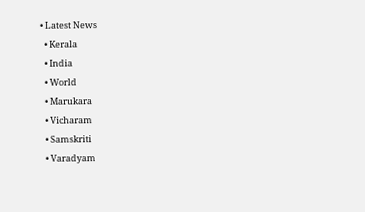• Latest News
  • Kerala
  • India
  • World
  • Marukara
  • Vicharam
  • Samskriti
  • Varadyam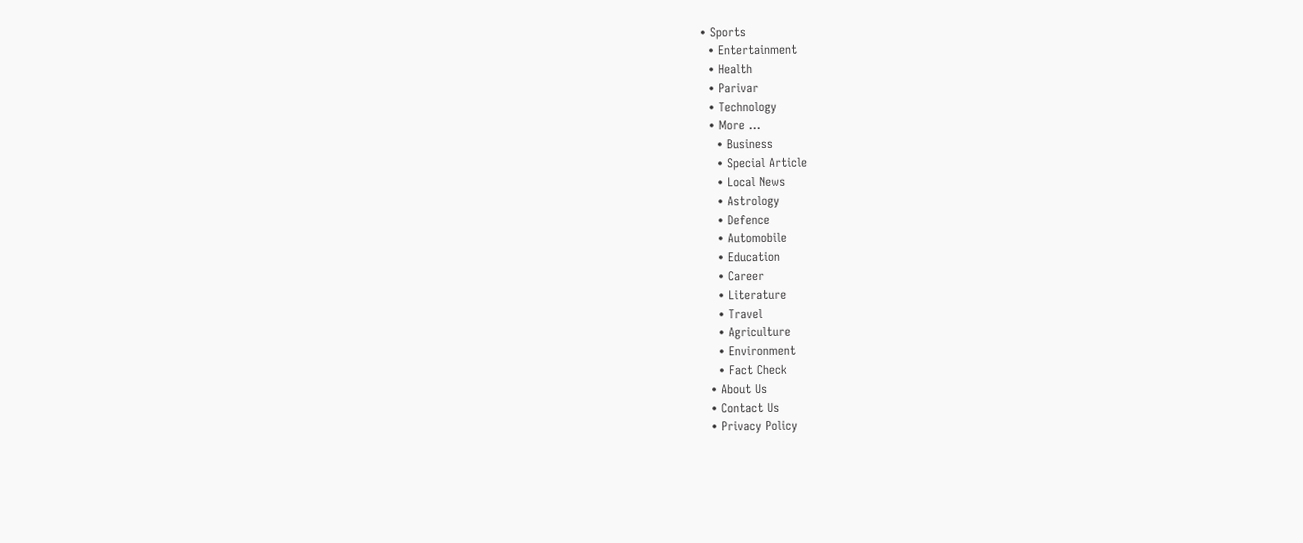• Sports
  • Entertainment
  • Health
  • Parivar
  • Technology
  • More …
    • Business
    • Special Article
    • Local News
    • Astrology
    • Defence
    • Automobile
    • Education
    • Career
    • Literature
    • Travel
    • Agriculture
    • Environment
    • Fact Check
  • About Us
  • Contact Us
  • Privacy Policy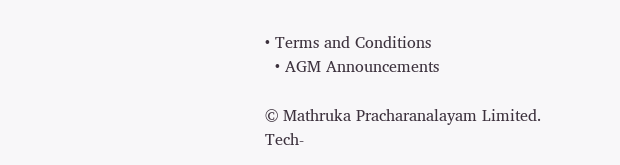• Terms and Conditions
  • AGM Announcements

© Mathruka Pracharanalayam Limited.
Tech-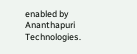enabled by Ananthapuri Technologies.